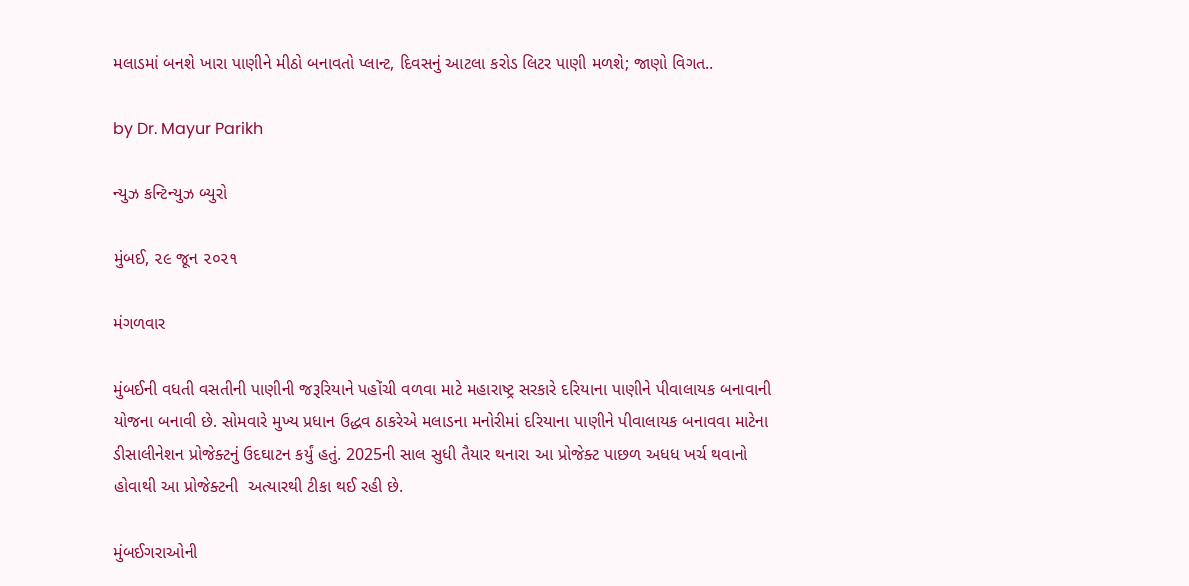મલાડમાં બનશે ખારા પાણીને મીઠો બનાવતો પ્લાન્ટ, દિવસનું આટલા કરોડ લિટર પાણી મળશે; જાણો વિગત..

by Dr. Mayur Parikh

ન્યુઝ કન્ટિન્યુઝ બ્યુરો

મુંબઈ, ૨૯ જૂન ૨૦૨૧

મંગળવાર

મુંબઈની વધતી વસતીની પાણીની જરૂરિયાને પહોંચી વળવા માટે મહારાષ્ટ્ર સરકારે દરિયાના પાણીને પીવાલાયક બનાવાની યોજના બનાવી છે. સોમવારે મુખ્ય પ્રધાન ઉદ્ધવ ઠાકરેએ મલાડના મનોરીમાં દરિયાના પાણીને પીવાલાયક બનાવવા માટેના ડીસાલીનેશન પ્રોજેક્ટનું ઉદઘાટન કર્યું હતું. 2025ની સાલ સુધી તૈયાર થનારા આ પ્રોજેક્ટ પાછળ અધધ ખર્ચ થવાનો હોવાથી આ પ્રોજેક્ટની  અત્યારથી ટીકા થઈ રહી છે.

મુંબઈગરાઓની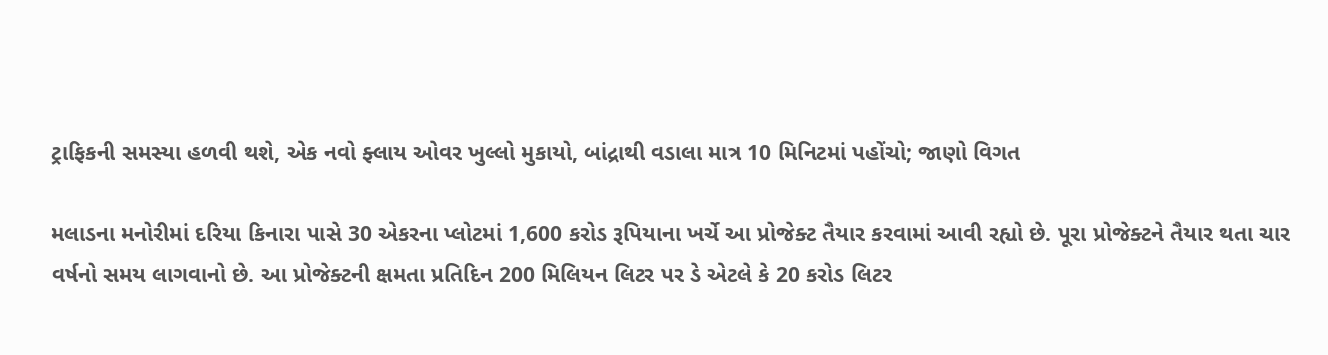ટ્રાફિકની સમસ્યા હળવી થશે, એક નવો ફ્લાય ઓવર ખુલ્લો મુકાયો, બાંદ્રાથી વડાલા માત્ર 10 મિનિટમાં પહોંચો; જાણો વિગત

મલાડના મનોરીમાં દરિયા કિનારા પાસે 30 એકરના પ્લોટમાં 1,600 કરોડ રૂપિયાના ખર્ચે આ પ્રોજેક્ટ તૈયાર કરવામાં આવી રહ્યો છે. પૂરા પ્રોજેક્ટને તૈયાર થતા ચાર વર્ષનો સમય લાગવાનો છે. આ પ્રોજેક્ટની ક્ષમતા પ્રતિદિન 200 મિલિયન લિટર પર ડે એટલે કે 20 કરોડ લિટર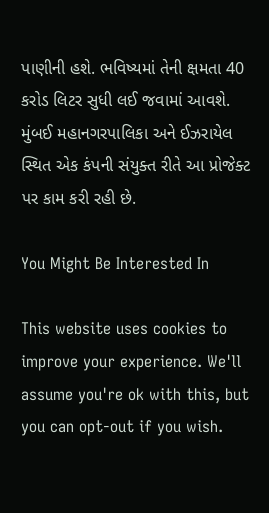પાણીની હશે. ભવિષ્યમાં તેની ક્ષમતા 40 કરોડ લિટર સુધી લઈ જવામાં આવશે. મુંબઈ મહાનગરપાલિકા અને ઈઝરાયેલ સ્થિત એક કંપની સંયુક્ત રીતે આ પ્રોજેક્ટ પર કામ કરી રહી છે.

You Might Be Interested In

This website uses cookies to improve your experience. We'll assume you're ok with this, but you can opt-out if you wish.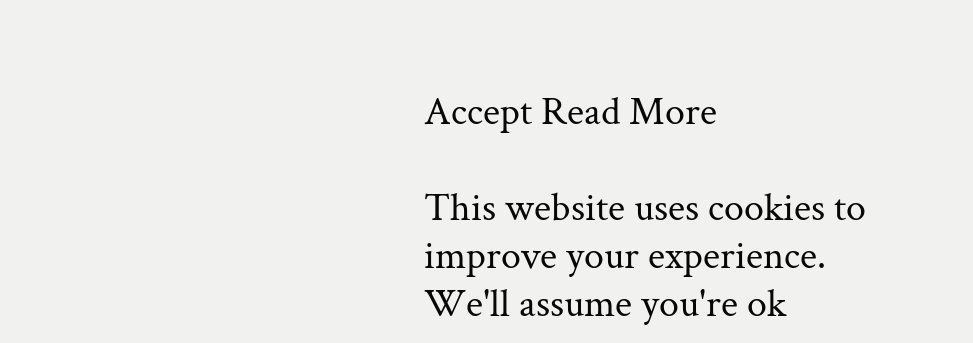Accept Read More

This website uses cookies to improve your experience. We'll assume you're ok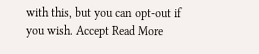with this, but you can opt-out if you wish. Accept Read More